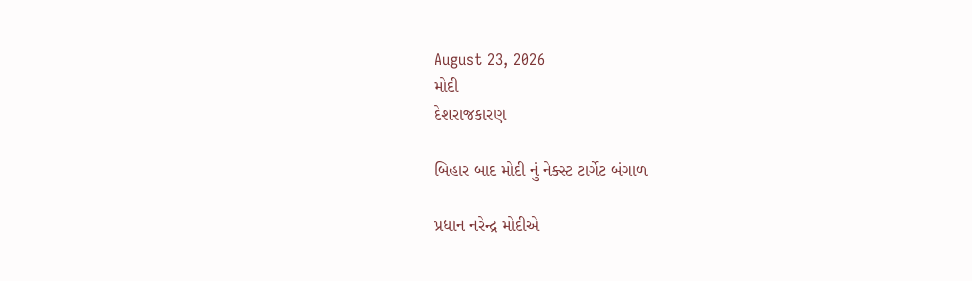August 23, 2026
મોદી
દેશરાજકારણ

બિહાર બાદ મોદી નું નેક્સ્ટ ટાર્ગેટ બંગાળ

પ્રધાન નરેન્‍દ્ર મોદીએ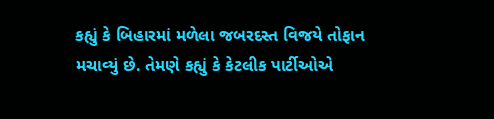કહ્યું કે બિહારમાં મળેલા જબરદસ્‍ત વિજયે તોફાન મચાવ્‍યું છે. તેમણે કહ્યું કે કેટલીક પાર્ટીઓએ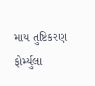માય તુષ્ટિકરણ ફોર્મ્‍યુલા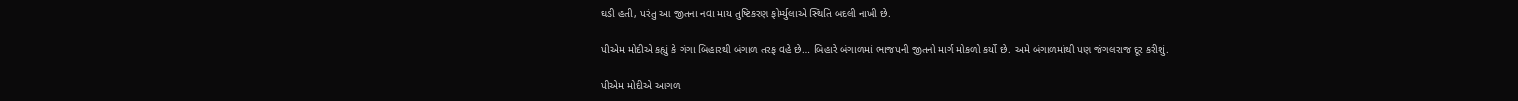ઘડી હતી, પરંતુ આ જીતના નવા માય તુષ્ટિકરણ ફોર્મ્‍યુલાએ સ્‍થિતિ બદલી નાખી છે.

પીએમ મોદીએ કહ્યું કે ગંગા બિહારથી બંગાળ તરફ વહે છે… બિહારે બંગાળમાં ભાજપની જીતનો માર્ગ મોકળો કર્યો છે. અમે બંગાળમાંથી પણ જંગલરાજ દૂર કરીશું.

પીએમ મોદીએ આગળ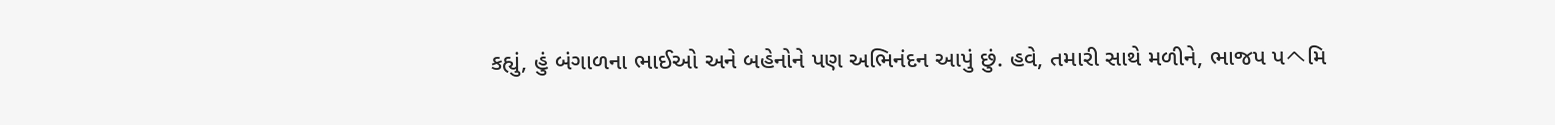કહ્યું, હું બંગાળના ભાઈઓ અને બહેનોને પણ અભિનંદન આપું છું. હવે, તમારી સાથે મળીને, ભાજપ પヘમિ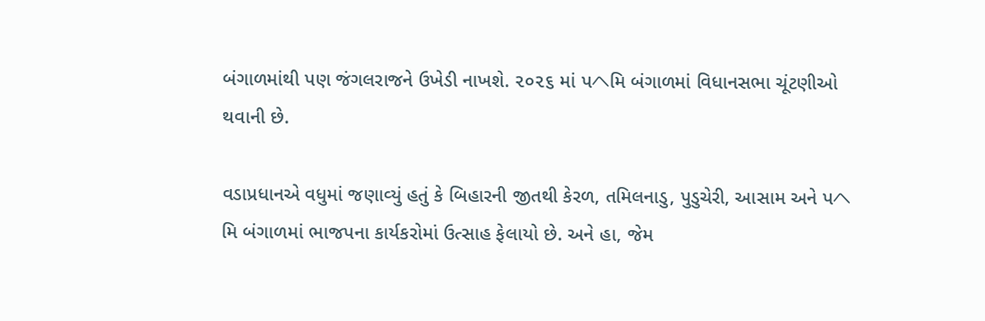બંગાળમાંથી પણ જંગલરાજને ઉખેડી નાખશે. ૨૦૨૬ માં પヘમિ બંગાળમાં વિધાનસભા ચૂંટણીઓ થવાની છે.

વડાપ્રધાનએ વધુમાં જણાવ્‍યું હતું કે બિહારની જીતથી કેરળ, તમિલનાડુ, પુડુચેરી, આસામ અને પヘમિ બંગાળમાં ભાજપના કાર્યકરોમાં ઉત્‍સાહ ફેલાયો છે. અને હા, જેમ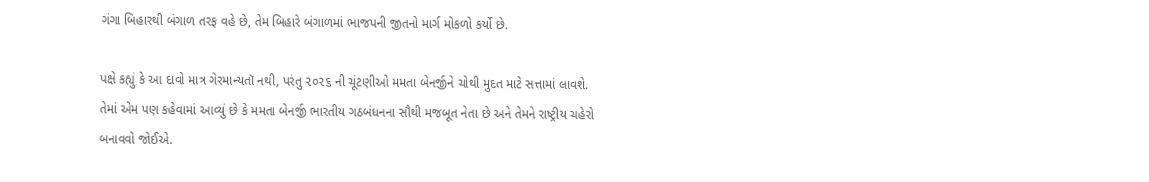ગંગા બિહારથી બંગાળ તરફ વહે છે, તેમ બિહારે બંગાળમાં ભાજપની જીતનો માર્ગ મોકળો કર્યો છે.

પક્ષે કહ્યું કે આ દાવો માત્ર ગેરમાન્‍યતૉ નથી, પરંતુ ૨૦૨૬ ની ચૂંટણીઓ મમતા બેનર્જીને ચોથી મુદત માટે સત્તામાં લાવશે. તેમાં એમ પણ કહેવામાં આવ્‍યું છે કે મમતા બેનર્જી ભારતીય ગઠબંધનના સૌથી મજબૂત નેતા છે અને તેમને રાષ્ટ્રીય ચહેરો બનાવવો જોઈએ.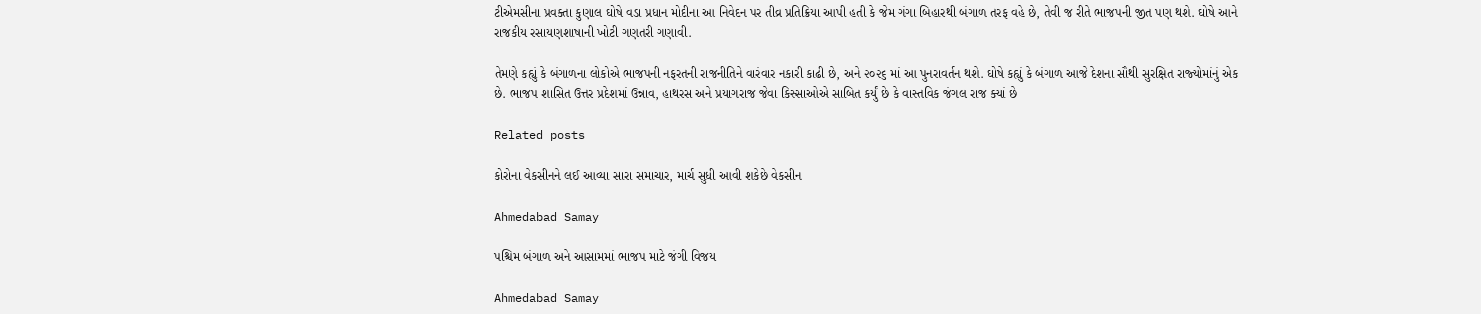ટીએમસીના પ્રવક્‍તા કુણાલ ઘોષે વડા પ્રધાન મોદીના આ નિવેદન પર તીવ્ર પ્રતિક્રિયા આપી હતી કે જેમ ગંગા બિહારથી બંગાળ તરફ વહે છે, તેવી જ રીતે ભાજપની જીત પણ થશે. ઘોષે આને રાજકીય રસાયણશાષાની ખોટી ગણતરી ગણાવી.

તેમણે કહ્યું કે બંગાળના લોકોએ ભાજપની નફરતની રાજનીતિને વારંવાર નકારી કાઢી છે, અને ૨૦૨૬ માં આ પુનરાવર્તન થશે. ઘોષે કહ્યું કે બંગાળ આજે દેશના સૌથી સુરક્ષિત રાજ્‍યોમાંનું એક છે. ભાજપ શાસિત ઉત્તર પ્રદેશમાં ઉન્નાવ, હાથરસ અને પ્રયાગરાજ જેવા કિસ્‍સાઓએ સાબિત કર્યું છે કે વાસ્‍તવિક જંગલ રાજ ક્‍યાં છે

Related posts

કોરોના વેકસીનને લઈ આવ્યા સારા સમાચાર, માર્ચ સુધી આવી શકેછે વેકસીન

Ahmedabad Samay

પશ્ચિમ બંગાળ અને આસામમાં ભાજપ માટે જંગી વિજય

Ahmedabad Samay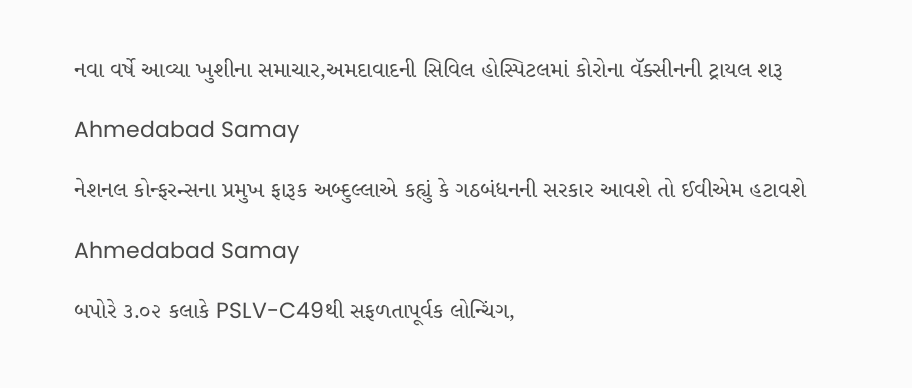નવા વર્ષે આવ્યા ખુશીના સમાચાર,અમદાવાદની સિવિલ હોસ્પિટલમાં કોરોના વૅક્સીનની ટ્રાયલ શરૂ

Ahmedabad Samay

નેશનલ કોન્ફરન્સના પ્રમુખ ફારૂક અબ્દુલ્લાએ કહ્યું કે ગઠબંધનની સરકાર આવશે તો ઈવીએમ હટાવશે

Ahmedabad Samay

બપોરે ૩.૦૨ કલાકે PSLV-C49થી સફળતાપૂર્વક લોન્ચિંગ,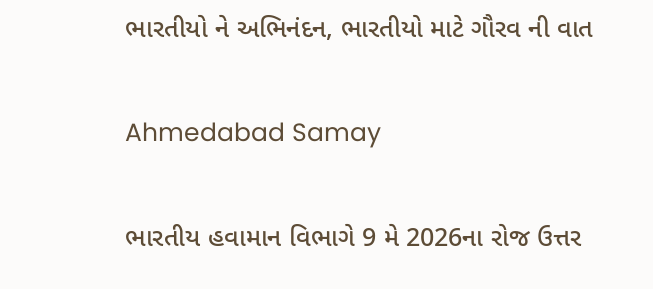ભારતીયો ને અભિનંદન, ભારતીયો માટે ગૌરવ ની વાત

Ahmedabad Samay

ભારતીય હવામાન વિભાગે 9 મે 2026ના રોજ ઉત્તર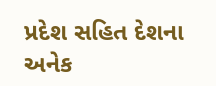પ્રદેશ સહિત દેશના અનેક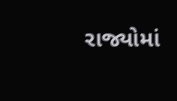રાજ્યોમાં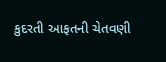કુદરતી આફતની ચેતવણી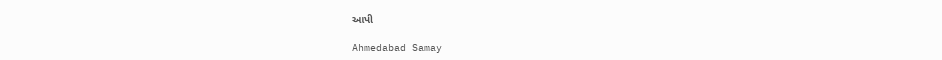આપી

Ahmedabad Samay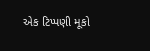એક ટિપ્પણી મૂકો